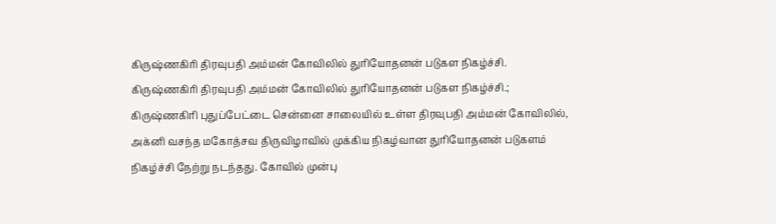கிருஷ்ணகிரி திரவுபதி அம்மன் கோவிலில் துரியோதனன் படுகள நிகழ்ச்சி.
கிருஷ்ணகிரி திரவுபதி அம்மன் கோவிலில் துரியோதனன் படுகள நிகழ்ச்சி.;
கிருஷ்ணகிரி புதுப்பேட்டை சென்னை சாலையில் உள்ள திரவுபதி அம்மன் கோவிலில், அக்னி வசந்த மகோத்சவ திருவிழாவில் முக்கிய நிகழ்வான துரியோதனன் படுகளம் நிகழ்ச்சி நேற்று நடந்தது. கோவில் முன்பு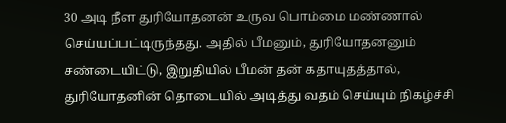30 அடி நீள துரியோதனன் உருவ பொம்மை மண்ணால் செய்யப்பட்டிருந்தது. அதில் பீமனும், துரியோதனனும் சண்டையிட்டு, இறுதியில் பீமன் தன் கதாயுதத்தால், துரியோதனின் தொடையில் அடித்து வதம் செய்யும் நிகழ்ச்சி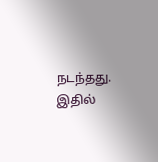நடந்தது. இதில்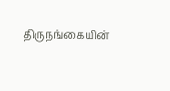திருநங்கையின்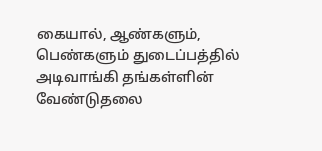கையால், ஆண்களும், பெண்களும் துடைப்பத்தில் அடிவாங்கி தங்கள்ளின் வேண்டுதலை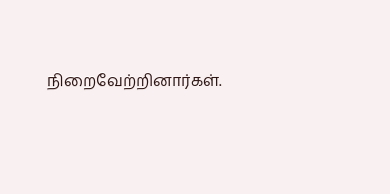நிறைவேற்றினார்கள்.